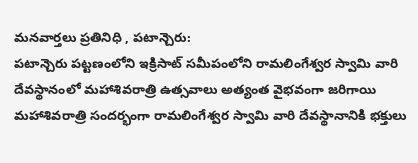మనవార్తలు ప్రతినిధి , పటాన్చెరు:
పటాన్చెరు పట్టణంలోని ఇక్రిసాట్ సమీపంలోని రామలింగేశ్వర స్వామి వారి దేవస్థానంలో మహాశివరాత్రి ఉత్సవాలు అత్యంత వైభవంగా జరిగాయి మహాశివరాత్రి సందర్భంగా రామలింగేశ్వర స్వామి వారి దేవస్థానానికి భక్తులు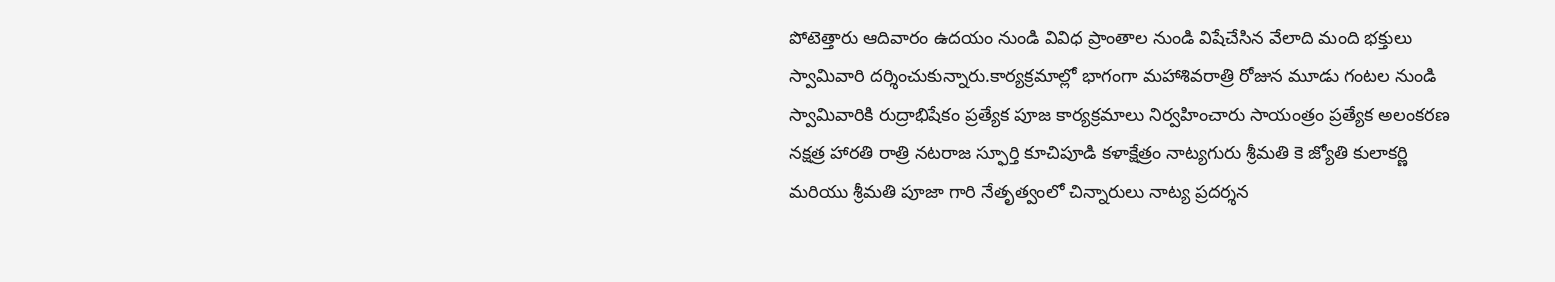పోటెత్తారు ఆదివారం ఉదయం నుండి వివిధ ప్రాంతాల నుండి విషేచేసిన వేలాది మంది భక్తులు స్వామివారి దర్శించుకున్నారు.కార్యక్రమాల్లో భాగంగా మహాశివరాత్రి రోజున మూడు గంటల నుండి స్వామివారికి రుద్రాభిషేకం ప్రత్యేక పూజ కార్యక్రమాలు నిర్వహించారు సాయంత్రం ప్రత్యేక అలంకరణ నక్షత్ర హారతి రాత్రి నటరాజ స్ఫూర్తి కూచిపూడి కళాక్షేత్రం నాట్యగురు శ్రీమతి కె జ్యోతి కులాకర్ణి మరియు శ్రీమతి పూజా గారి నేతృత్వంలో చిన్నారులు నాట్య ప్రదర్శన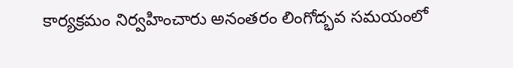కార్యక్రమం నిర్వహించారు అనంతరం లింగోద్భవ సమయంలో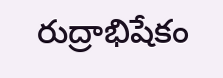రుద్రాభిషేకం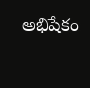అభిషేకం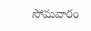సోమవారం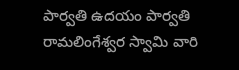పార్వతి ఉదయం పార్వతి రామలింగేశ్వర స్వామి వారి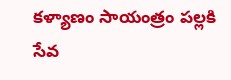కళ్యాణం సాయంత్రం పల్లకి సేవ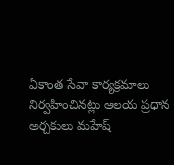ఏకాంత సేవా కార్యక్రమాలు నిర్వహించినట్లు ఆలయ ప్రధాన అర్చకులు మహేష్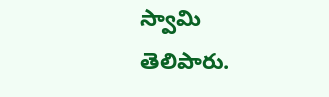స్వామి తెలిపారు.